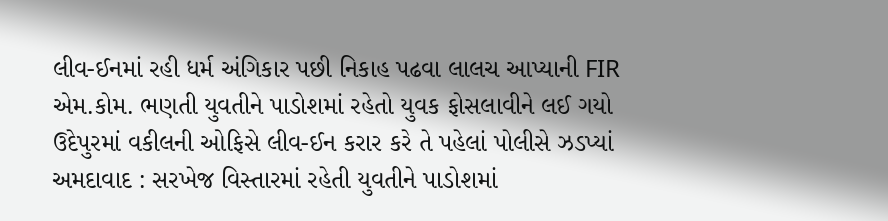લીવ-ઈનમાં રહી ધર્મ અંગિકાર પછી નિકાહ પઢવા લાલચ આપ્યાની FIR
એમ.કોમ. ભણતી યુવતીને પાડોશમાં રહેતો યુવક ફોસલાવીને લઈ ગયો ઉદેપુરમાં વકીલની ઓફિસે લીવ-ઈન કરાર કરે તે પહેલાં પોલીસે ઝડપ્યાં
અમદાવાદ : સરખેજ વિસ્તારમાં રહેતી યુવતીને પાડોશમાં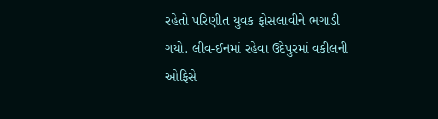રહેતો પરિણીત યુવક ફોસલાવીને ભગાડી ગયો. લીવ-ઈનમાં રહેવા ઉદેપુરમાં વકીલની ઓફિસે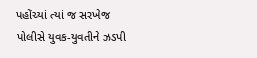પહોંચ્યાં ત્યાં જ સરખેજ પોલીસે યુવક-યુવતીને ઝડપી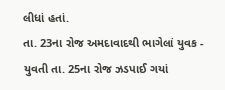લીધાં હતાં.
તા. 23ના રોજ અમદાવાદથી ભાગેલાં યુવક - યુવતી તા. 25ના રોજ ઝડપાઈ ગયાં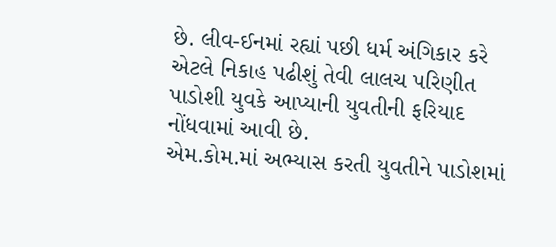છે. લીવ-ઈનમાં રહ્યાં પછી ધર્મ અંગિકાર કરે એટલે નિકાહ પઢીશું તેવી લાલચ પરિણીત પાડોશી યુવકે આપ્યાની યુવતીની ફરિયાદ નોંધવામાં આવી છે.
એમ.કોમ.માં અભ્યાસ કરતી યુવતીને પાડોશમાં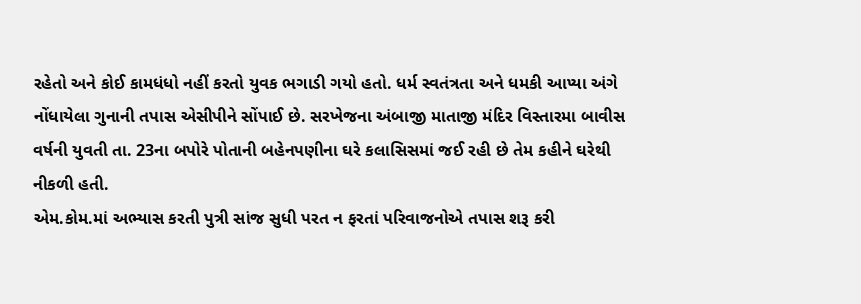રહેતો અને કોઈ કામધંધો નહીં કરતો યુવક ભગાડી ગયો હતો. ધર્મ સ્વતંત્રતા અને ધમકી આપ્યા અંગે નોંધાયેલા ગુનાની તપાસ એસીપીને સોંપાઈ છે. સરખેજના અંબાજી માતાજી મંદિર વિસ્તારમા બાવીસ વર્ષની યુવતી તા. 23ના બપોરે પોતાની બહેનપણીના ઘરે કલાસિસમાં જઈ રહી છે તેમ કહીને ઘરેથી નીકળી હતી.
એમ.કોમ.માં અભ્યાસ કરતી પુત્રી સાંજ સુધી પરત ન ફરતાં પરિવાજનોએ તપાસ શરૂ કરી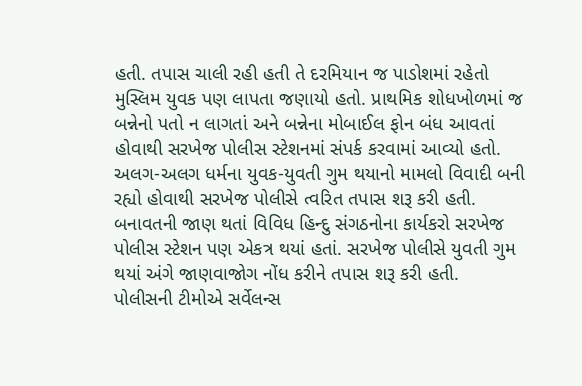હતી. તપાસ ચાલી રહી હતી તે દરમિયાન જ પાડોશમાં રહેતો મુસ્લિમ યુવક પણ લાપતા જણાયો હતો. પ્રાથમિક શોધખોળમાં જ બન્નેનો પતો ન લાગતાં અને બન્નેના મોબાઈલ ફોન બંધ આવતાં હોવાથી સરખેજ પોલીસ સ્ટેશનમાં સંપર્ક કરવામાં આવ્યો હતો.
અલગ-અલગ ધર્મના યુવક-યુવતી ગુમ થયાનો મામલો વિવાદી બની રહ્યો હોવાથી સરખેજ પોલીસે ત્વરિત તપાસ શરૂ કરી હતી. બનાવતની જાણ થતાં વિવિધ હિન્દુ સંગઠનોના કાર્યકરો સરખેજ પોલીસ સ્ટેશન પણ એકત્ર થયાં હતાં. સરખેજ પોલીસે યુવતી ગુમ થયાં અંગે જાણવાજોગ નોંધ કરીને તપાસ શરૂ કરી હતી.
પોલીસની ટીમોએ સર્વેલન્સ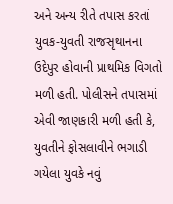અને અન્ય રીતે તપાસ કરતાં યુવક-યુવતી રાજસૃથાનના ઉદેપુર હોવાની પ્રાથમિક વિગતો મળી હતી. પોલીસને તપાસમાં એવી જાણકારી મળી હતી કે, યુવતીને ફોસલાવીને ભગાડી ગયેલા યુવકે નવું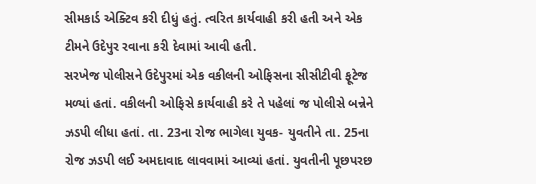સીમકાર્ડ એક્ટિવ કરી દીધું હતું. ત્વરિત કાર્યવાહી કરી હતી અને એક ટીમને ઉદેપુર રવાના કરી દેવામાં આવી હતી.
સરખેજ પોલીસને ઉદેપુરમાં એક વકીલની ઓફિસના સીસીટીવી ફૂટેજ મળ્યાં હતાં. વકીલની ઓફિસે કાર્યવાહી કરે તે પહેલાં જ પોલીસે બન્નેને ઝડપી લીધા હતાં. તા. 23ના રોજ ભાગેલા યુવક- યુવતીને તા. 25ના રોજ ઝડપી લઈ અમદાવાદ લાવવામાં આવ્યાં હતાં. યુવતીની પૂછપરછ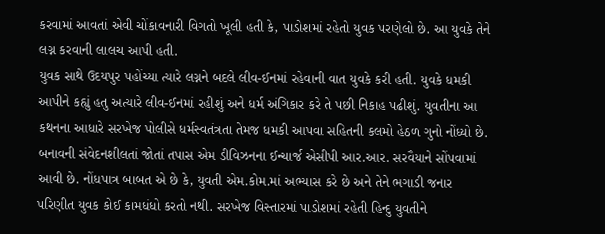કરવામાં આવતાં એવી ચોંકાવનારી વિગતો ખૂલી હતી કે, પાડોશમાં રહેતો યુવક પરણેલો છે. આ યુવકે તેને લગ્ન કરવાની લાલચ આપી હતી.
યુવક સાથે ઉદયપુર પહોંચ્યા ત્યારે લગ્નને બદલે લીવ-ઈનમાં રહેવાની વાત યુવકે કરી હતી. યુવકે ધમકી આપીને કહ્યું હતુ અત્યારે લીવ-ઈનમાં રહીશું અને ધર્મ અંગિકાર કરે તે પછી નિકાહ પઢીશું. યુવતીના આ કથનના આધારે સરખેજ પોલીસે ધર્મસ્વતંત્રતા તેમજ ધમકી આપવા સહિતની કલમો હેઠળ ગુનો નોંધ્યો છે.
બનાવની સંવેદનશીલતાં જોતાં તપાસ એમ ડીવિઝનના ઈન્ચાર્જ એસીપી આર.આર. સરવૈયાને સોંપવામાં આવી છે. નોંધપાત્ર બાબત એ છે કે, યુવતી એમ.કોમ.માં અભ્યાસ કરે છે અને તેને ભગાડી જનાર પરિણીત યુવક કોઈ કામધંધો કરતો નથી. સરખેજ વિસ્તારમાં પાડોશમાં રહેતી હિન્દુ યુવતીને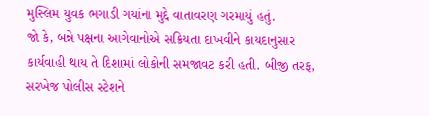મુસ્લિમ યુવક ભગાડી ગયાંના મુદ્દે વાતાવરણ ગરમાયું હતું.
જો કે, બન્ને પક્ષના આગેવાનોએ સક્રિયતા દાખવીને કાયદાનુસાર કાર્યવાહી થાય તે દિશામાં લોકોની સમજાવટ કરી હતી. બીજી તરફ, સરખેજ પોલીસ સ્ટેશને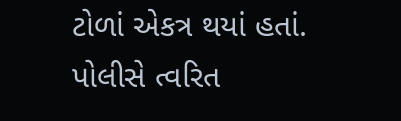ટોળાં એકત્ર થયાં હતાં. પોલીસે ત્વરિત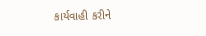કાર્યવાહી કરીને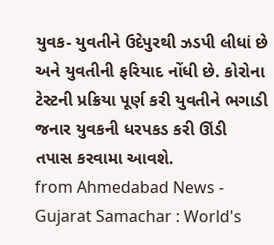યુવક- યુવતીને ઉદેપુરથી ઝડપી લીધાં છે અને યુવતીની ફરિયાદ નોંધી છે. કોરોના ટેસ્ટની પ્રક્રિયા પૂર્ણ કરી યુવતીને ભગાડી જનાર યુવકની ધરપકડ કરી ઊંડી તપાસ કરવામા આવશે.
from Ahmedabad News - Gujarat Samachar : World's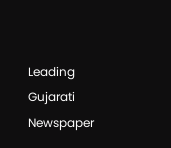Leading Gujarati Newspaper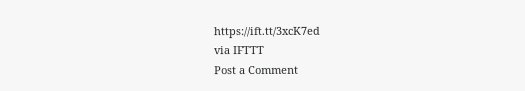https://ift.tt/3xcK7ed
via IFTTT
Post a Comment